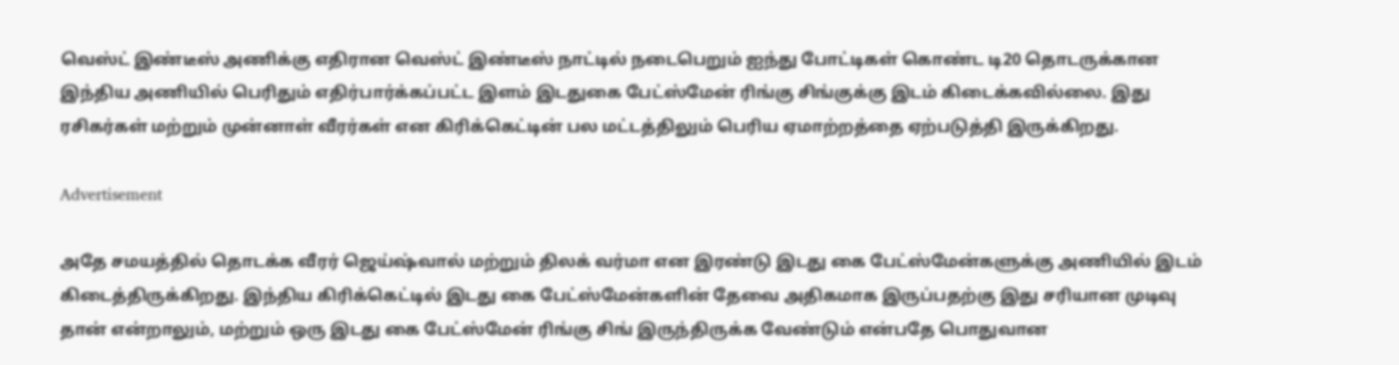வெஸ்ட் இண்டீஸ் அணிக்கு எதிரான வெஸ்ட் இண்டீஸ் நாட்டில் நடைபெறும் ஐந்து போட்டிகள் கொண்ட டி20 தொடருக்கான இந்திய அணியில் பெரிதும் எதிர்பார்க்கப்பட்ட இளம் இடதுகை பேட்ஸ்மேன் ரிங்கு சிங்குக்கு இடம் கிடைக்கவில்லை. இது ரசிகர்கள் மற்றும் முன்னாள் வீரர்கள் என கிரிக்கெட்டின் பல மட்டத்திலும் பெரிய ஏமாற்றத்தை ஏற்படுத்தி இருக்கிறது.

Advertisement

அதே சமயத்தில் தொடக்க வீரர் ஜெய்ஷ்வால் மற்றும் திலக் வர்மா என இரண்டு இடது கை பேட்ஸ்மேன்களுக்கு அணியில் இடம் கிடைத்திருக்கிறது. இந்திய கிரிக்கெட்டில் இடது கை பேட்ஸ்மேன்களின் தேவை அதிகமாக இருப்பதற்கு இது சரியான முடிவு தான் என்றாலும், மற்றும் ஒரு இடது கை பேட்ஸ்மேன் ரிங்கு சிங் இருந்திருக்க வேண்டும் என்பதே பொதுவான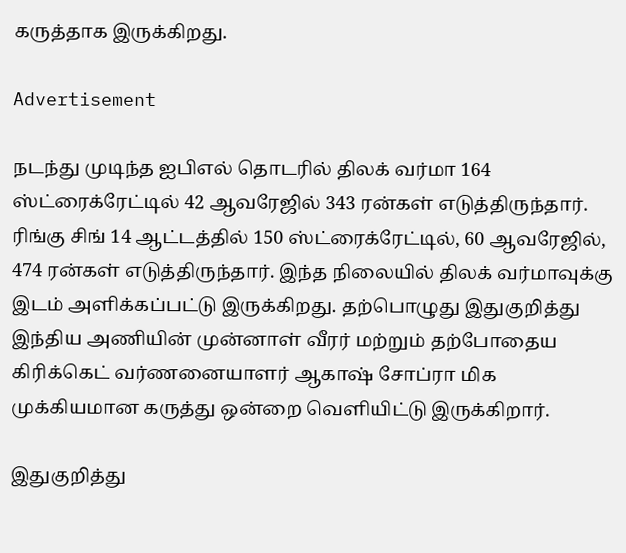கருத்தாக இருக்கிறது.

Advertisement

நடந்து முடிந்த ஐபிஎல் தொடரில் திலக் வர்மா 164 ஸ்ட்ரைக்ரேட்டில் 42 ஆவரேஜில் 343 ரன்கள் எடுத்திருந்தார். ரிங்கு சிங் 14 ஆட்டத்தில் 150 ஸ்ட்ரைக்ரேட்டில், 60 ஆவரேஜில், 474 ரன்கள் எடுத்திருந்தார். இந்த நிலையில் திலக் வர்மாவுக்கு இடம் அளிக்கப்பட்டு இருக்கிறது. தற்பொழுது இதுகுறித்து இந்திய அணியின் முன்னாள் வீரர் மற்றும் தற்போதைய கிரிக்கெட் வர்ணனையாளர் ஆகாஷ் சோப்ரா மிக முக்கியமான கருத்து ஒன்றை வெளியிட்டு இருக்கிறார்.

இதுகுறித்து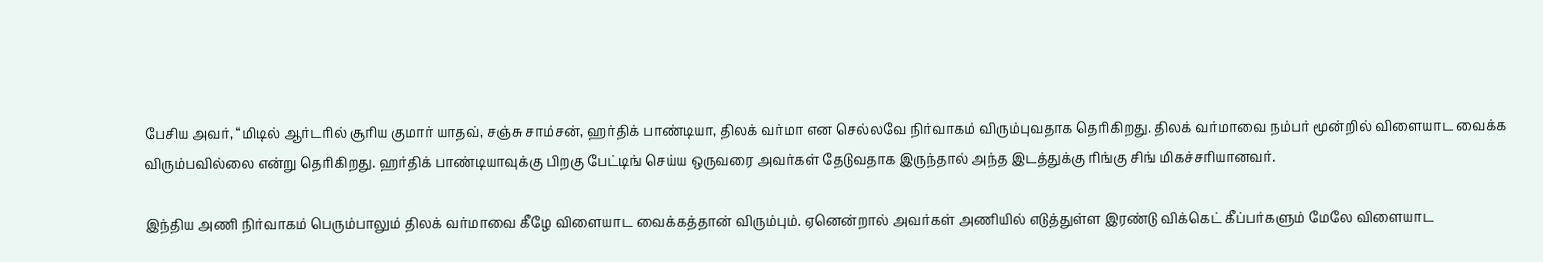பேசிய அவர், “மிடில் ஆர்டரில் சூரிய குமார் யாதவ், சஞ்சு சாம்சன், ஹர்திக் பாண்டியா, திலக் வர்மா என செல்லவே நிர்வாகம் விரும்புவதாக தெரிகிறது. திலக் வர்மாவை நம்பர் மூன்றில் விளையாட வைக்க விரும்பவில்லை என்று தெரிகிறது. ஹர்திக் பாண்டியாவுக்கு பிறகு பேட்டிங் செய்ய ஒருவரை அவர்கள் தேடுவதாக இருந்தால் அந்த இடத்துக்கு ரிங்கு சிங் மிகச்சரியானவர்.

இந்திய அணி நிர்வாகம் பெரும்பாலும் திலக் வர்மாவை கீழே விளையாட வைக்கத்தான் விரும்பும். ஏனென்றால் அவர்கள் அணியில் எடுத்துள்ள இரண்டு விக்கெட் கீப்பர்களும் மேலே விளையாட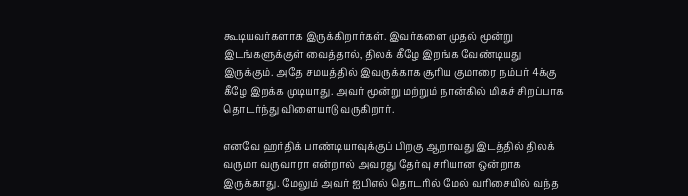கூடியவர்களாக இருக்கிறார்கள். இவர்களை முதல் மூன்று இடங்களுக்குள் வைத்தால், திலக் கீழே இறங்க வேண்டியது இருக்கும். அதே சமயத்தில் இவருக்காக சூரிய குமாரை நம்பர் 4க்கு கீழே இறக்க முடியாது. அவர் மூன்று மற்றும் நான்கில் மிகச் சிறப்பாக தொடர்ந்து விளையாடு வருகிறார்.

எனவே ஹர்திக் பாண்டியாவுக்குப் பிறகு ஆறாவது இடத்தில் திலக் வருமா வருவாரா என்றால் அவரது தேர்வு சரியான ஒன்றாக இருக்காது. மேலும் அவர் ஐபிஎல் தொடரில் மேல் வரிசையில் வந்த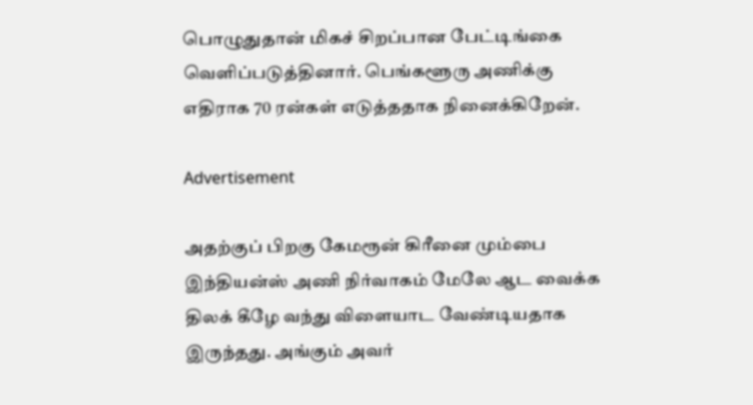பொழுதுதான் மிகச் சிறப்பான பேட்டிங்கை வெளிப்படுத்தினார். பெங்களூரு அணிக்கு எதிராக 70 ரன்கள் எடுத்ததாக நினைக்கிறேன்.

Advertisement

அதற்குப் பிறகு கேமரூன் கிரீனை மும்பை இந்தியன்ஸ் அணி நிர்வாகம் மேலே ஆட வைக்க திலக் கீழே வந்து விளையாட வேண்டியதாக இருந்தது. அங்கும் அவர்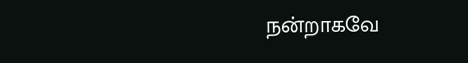நன்றாகவே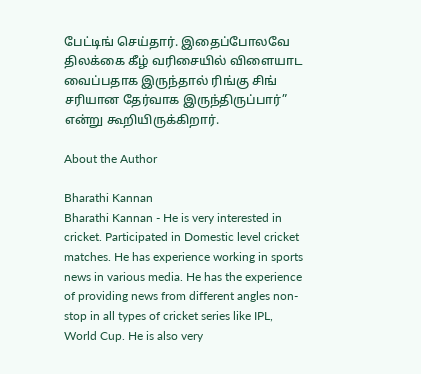பேட்டிங் செய்தார். இதைப்போலவே திலக்கை கீழ் வரிசையில் விளையாட வைப்பதாக இருந்தால் ரிங்கு சிங் சரியான தேர்வாக இருந்திருப்பார்” என்று கூறியிருக்கிறார்.

About the Author

Bharathi Kannan
Bharathi Kannan - He is very interested in cricket. Participated in Domestic level cricket matches. He has experience working in sports news in various media. He has the experience of providing news from different angles non-stop in all types of cricket series like IPL, World Cup. He is also very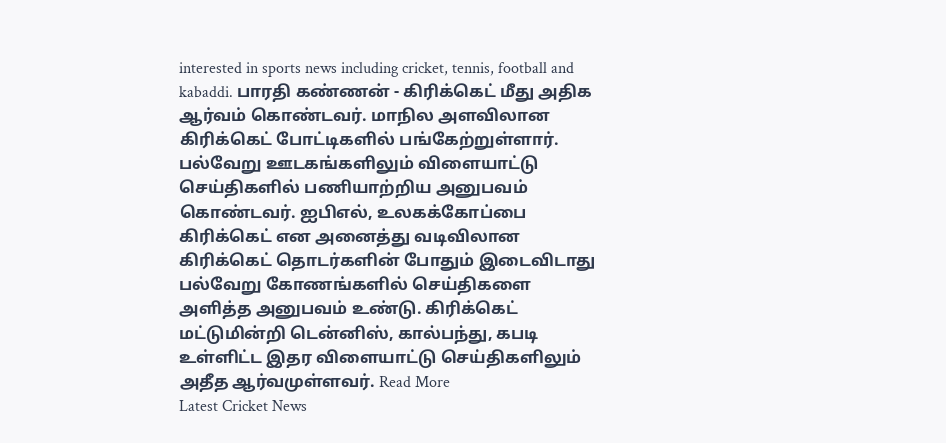interested in sports news including cricket, tennis, football and kabaddi. பாரதி கண்ணன் - கிரிக்கெட் மீது அதிக ஆர்வம் கொண்டவர். மாநில அளவிலான கிரிக்கெட் போட்டிகளில் பங்கேற்றுள்ளார். பல்வேறு ஊடகங்களிலும் விளையாட்டு செய்திகளில் பணியாற்றிய அனுபவம் கொண்டவர். ஐபிஎல், உலகக்கோப்பை கிரிக்கெட் என அனைத்து வடிவிலான கிரிக்கெட் தொடர்களின் போதும் இடைவிடாது பல்வேறு கோணங்களில் செய்திகளை அளித்த அனுபவம் உண்டு. கிரிக்கெட் மட்டுமின்றி டென்னிஸ், கால்பந்து, கபடி உள்ளிட்ட இதர விளையாட்டு செய்திகளிலும் அதீத ஆர்வமுள்ளவர். Read More
Latest Cricket News